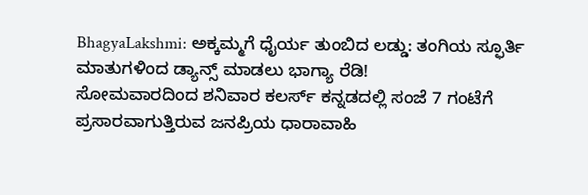BhagyaLakshmi: ಅಕ್ಕಮ್ಮಗೆ ಧೈರ್ಯ ತುಂಬಿದ ಲಡ್ಡು: ತಂಗಿಯ ಸ್ಫೂರ್ತಿ ಮಾತುಗಳಿಂದ ಡ್ಯಾನ್ಸ್ ಮಾಡಲು ಭಾಗ್ಯಾ ರೆಡಿ!
ಸೋಮವಾರದಿಂದ ಶನಿವಾರ ಕಲರ್ಸ್ ಕನ್ನಡದಲ್ಲಿ ಸಂಜೆ 7 ಗಂಟೆಗೆ ಪ್ರಸಾರವಾಗುತ್ತಿರುವ ಜನಪ್ರಿಯ ಧಾರಾವಾಹಿ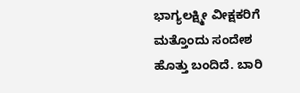ಭಾಗ್ಯಲಕ್ಷ್ಮೀ ವೀಕ್ಷಕರಿಗೆ ಮತ್ತೊಂದು ಸಂದೇಶ ಹೊತ್ತು ಬಂದಿದೆ. ಬಾರಿ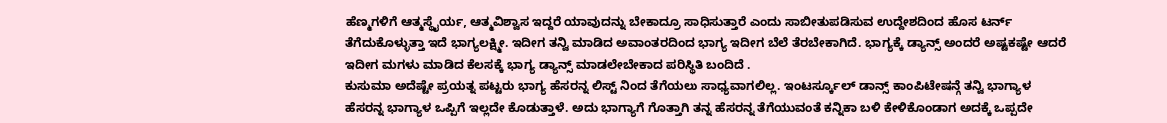ಹೆಣ್ಮಗಳಿಗೆ ಆತ್ಮಸ್ಥೈರ್ಯ, ಆತ್ಮವಿಶ್ವಾಸ ಇದ್ದರೆ ಯಾವುದನ್ನು ಬೇಕಾದ್ರೂ ಸಾಧಿಸುತ್ತಾರೆ ಎಂದು ಸಾಬೀತುಪಡಿಸುವ ಉದ್ದೇಶದಿಂದ ಹೊಸ ಟರ್ನ್ ತೆಗೆದುಕೊಳ್ಳುತ್ತಾ ಇದೆ ಭಾಗ್ಯಲಕ್ಷ್ಮೀ. ಇದೀಗ ತನ್ವಿ ಮಾಡಿದ ಅವಾಂತರದಿಂದ ಭಾಗ್ಯ ಇದೀಗ ಬೆಲೆ ತೆರಬೇಕಾಗಿದೆ. ಭಾಗ್ಯಕ್ಕೆ ಡ್ಯಾನ್ಸ್ ಅಂದರೆ ಅಷ್ಟಕಷ್ಟೇ ಆದರೆ ಇದೀಗ ಮಗಳು ಮಾಡಿದ ಕೆಲಸಕ್ಕೆ ಭಾಗ್ಯ ಡ್ಯಾನ್ಸ್ ಮಾಡಲೇಬೇಕಾದ ಪರಿಸ್ಥಿತಿ ಬಂದಿದೆ .
ಕುಸುಮಾ ಅದೆಷ್ಟೇ ಪ್ರಯತ್ನ ಪಟ್ಟರು ಭಾಗ್ಯ ಹೆಸರನ್ನ ಲಿಸ್ಟ್ ನಿಂದ ತೆಗೆಯಲು ಸಾಧ್ಯವಾಗಲಿಲ್ಲ. ಇಂಟರ್ಸ್ಕೂಲ್ ಡಾನ್ಸ್ ಕಾಂಪಿಟೇಷನ್ಗೆ ತನ್ವಿ ಭಾಗ್ಯಾಳ ಹೆಸರನ್ನ ಭಾಗ್ಯಾಳ ಒಪ್ಪಿಗೆ ಇಲ್ಲದೇ ಕೊಡುತ್ತಾಳೆ. ಅದು ಭಾಗ್ಯಾಗೆ ಗೊತ್ತಾಗಿ ತನ್ನ ಹೆಸರನ್ನ ತೆಗೆಯುವಂತೆ ಕನ್ನಿಕಾ ಬಳಿ ಕೇಳಿಕೊಂಡಾಗ ಅದಕ್ಕೆ ಒಪ್ಪದೇ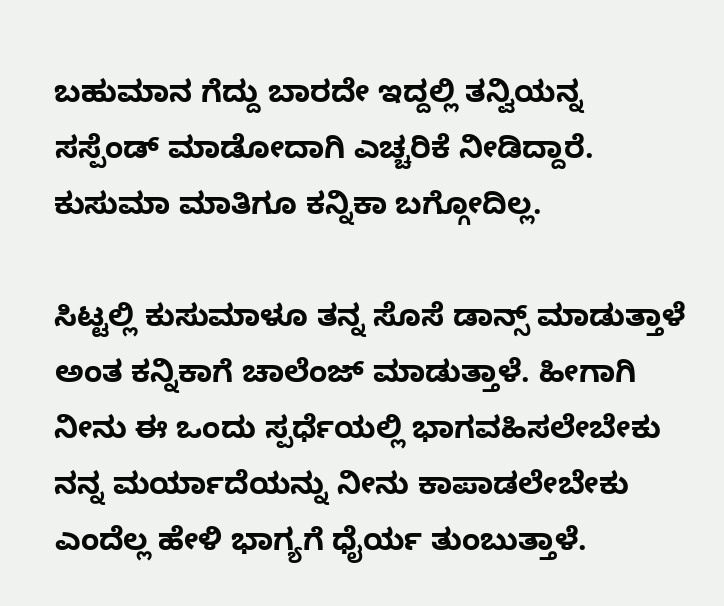ಬಹುಮಾನ ಗೆದ್ದು ಬಾರದೇ ಇದ್ದಲ್ಲಿ ತನ್ವಿಯನ್ನ ಸಸ್ಪೆಂಡ್ ಮಾಡೋದಾಗಿ ಎಚ್ಚರಿಕೆ ನೀಡಿದ್ದಾರೆ. ಕುಸುಮಾ ಮಾತಿಗೂ ಕನ್ನಿಕಾ ಬಗ್ಗೋದಿಲ್ಲ.

ಸಿಟ್ಟಲ್ಲಿ ಕುಸುಮಾಳೂ ತನ್ನ ಸೊಸೆ ಡಾನ್ಸ್ ಮಾಡುತ್ತಾಳೆ ಅಂತ ಕನ್ನಿಕಾಗೆ ಚಾಲೆಂಜ್ ಮಾಡುತ್ತಾಳೆ. ಹೀಗಾಗಿ ನೀನು ಈ ಒಂದು ಸ್ಪರ್ಧೆಯಲ್ಲಿ ಭಾಗವಹಿಸಲೇಬೇಕು ನನ್ನ ಮರ್ಯಾದೆಯನ್ನು ನೀನು ಕಾಪಾಡಲೇಬೇಕು ಎಂದೆಲ್ಲ ಹೇಳಿ ಭಾಗ್ಯಗೆ ಧೈರ್ಯ ತುಂಬುತ್ತಾಳೆ.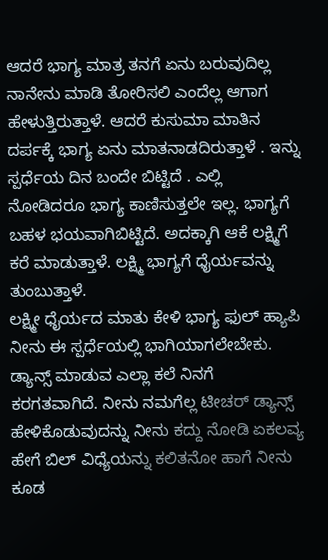ಆದರೆ ಭಾಗ್ಯ ಮಾತ್ರ ತನಗೆ ಏನು ಬರುವುದಿಲ್ಲ ನಾನೇನು ಮಾಡಿ ತೋರಿಸಲಿ ಎಂದೆಲ್ಲ ಆಗಾಗ ಹೇಳುತ್ತಿರುತ್ತಾಳೆ. ಆದರೆ ಕುಸುಮಾ ಮಾತಿನ ದರ್ಪಕ್ಕೆ ಭಾಗ್ಯ ಏನು ಮಾತನಾಡದಿರುತ್ತಾಳೆ . ಇನ್ನು ಸ್ಪರ್ಧೆಯ ದಿನ ಬಂದೇ ಬಿಟ್ಟಿದೆ . ಎಲ್ಲಿ ನೋಡಿದರೂ ಭಾಗ್ಯ ಕಾಣಿಸುತ್ತಲೇ ಇಲ್ಲ. ಭಾಗ್ಯಗೆ ಬಹಳ ಭಯವಾಗಿಬಿಟ್ಟಿದೆ. ಅದಕ್ಕಾಗಿ ಆಕೆ ಲಕ್ಷ್ಮಿಗೆ ಕರೆ ಮಾಡುತ್ತಾಳೆ. ಲಕ್ಷ್ಮಿ ಭಾಗ್ಯಗೆ ಧೈರ್ಯವನ್ನು ತುಂಬುತ್ತಾಳೆ.
ಲಕ್ಷ್ಮೀ ಧೈರ್ಯದ ಮಾತು ಕೇಳಿ ಭಾಗ್ಯ ಫುಲ್ ಹ್ಯಾಪಿ
ನೀನು ಈ ಸ್ಪರ್ಧೆಯಲ್ಲಿ ಭಾಗಿಯಾಗಲೇಬೇಕು. ಡ್ಯಾನ್ಸ್ ಮಾಡುವ ಎಲ್ಲಾ ಕಲೆ ನಿನಗೆ ಕರಗತವಾಗಿದೆ. ನೀನು ನಮಗೆಲ್ಲ ಟೀಚರ್ ಡ್ಯಾನ್ಸ್ ಹೇಳಿಕೊಡುವುದನ್ನು ನೀನು ಕದ್ದು ನೋಡಿ ಏಕಲವ್ಯ ಹೇಗೆ ಬಿಲ್ ವಿಧ್ಯೆಯನ್ನು ಕಲಿತನೋ ಹಾಗೆ ನೀನು ಕೂಡ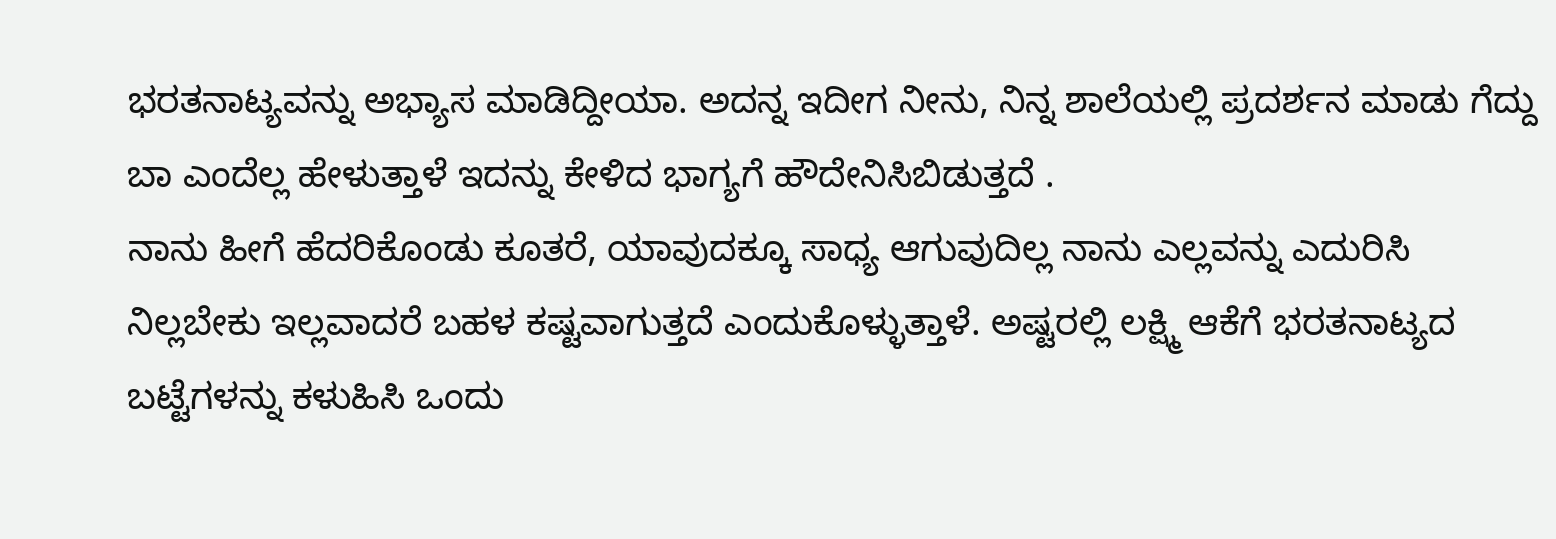ಭರತನಾಟ್ಯವನ್ನು ಅಭ್ಯಾಸ ಮಾಡಿದ್ದೀಯಾ. ಅದನ್ನ ಇದೀಗ ನೀನು, ನಿನ್ನ ಶಾಲೆಯಲ್ಲಿ ಪ್ರದರ್ಶನ ಮಾಡು ಗೆದ್ದು ಬಾ ಎಂದೆಲ್ಲ ಹೇಳುತ್ತಾಳೆ ಇದನ್ನು ಕೇಳಿದ ಭಾಗ್ಯಗೆ ಹೌದೇನಿಸಿಬಿಡುತ್ತದೆ .
ನಾನು ಹೀಗೆ ಹೆದರಿಕೊಂಡು ಕೂತರೆ, ಯಾವುದಕ್ಕೂ ಸಾಧ್ಯ ಆಗುವುದಿಲ್ಲ ನಾನು ಎಲ್ಲವನ್ನು ಎದುರಿಸಿ ನಿಲ್ಲಬೇಕು ಇಲ್ಲವಾದರೆ ಬಹಳ ಕಷ್ಟವಾಗುತ್ತದೆ ಎಂದುಕೊಳ್ಳುತ್ತಾಳೆ. ಅಷ್ಟರಲ್ಲಿ ಲಕ್ಷ್ಮಿ ಆಕೆಗೆ ಭರತನಾಟ್ಯದ ಬಟ್ಟೆಗಳನ್ನು ಕಳುಹಿಸಿ ಒಂದು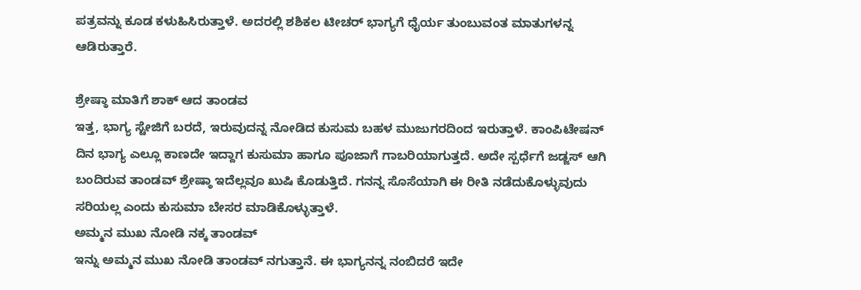ಪತ್ರವನ್ನು ಕೂಡ ಕಳುಹಿಸಿರುತ್ತಾಳೆ. ಅದರಲ್ಲಿ ಶಶಿಕಲ ಟೀಚರ್ ಭಾಗ್ಯಗೆ ಧೈರ್ಯ ತುಂಬುವಂತ ಮಾತುಗಳನ್ನ ಆಡಿರುತ್ತಾರೆ.

ಶ್ರೇಷ್ಠಾ ಮಾತಿಗೆ ಶಾಕ್ ಆದ ತಾಂಡವ
ಇತ್ತ, ಭಾಗ್ಯ ಸ್ಟೇಜಿಗೆ ಬರದೆ, ಇರುವುದನ್ನ ನೋಡಿದ ಕುಸುಮ ಬಹಳ ಮುಜುಗರದಿಂದ ಇರುತ್ತಾಳೆ. ಕಾಂಪಿಟೇಷನ್ ದಿನ ಭಾಗ್ಯ ಎಲ್ಲೂ ಕಾಣದೇ ಇದ್ದಾಗ ಕುಸುಮಾ ಹಾಗೂ ಪೂಜಾಗೆ ಗಾಬರಿಯಾಗುತ್ತದೆ. ಅದೇ ಸ್ಪರ್ಧೆಗೆ ಜಡ್ಜಸ್ ಆಗಿ ಬಂದಿರುವ ತಾಂಡವ್ ಶ್ರೇಷ್ಠಾ ಇದೆಲ್ಲವೂ ಖುಷಿ ಕೊಡುತ್ತಿದೆ. ಗನನ್ನ ಸೊಸೆಯಾಗಿ ಈ ರೀತಿ ನಡೆದುಕೊಳ್ಳುವುದು ಸರಿಯಲ್ಲ ಎಂದು ಕುಸುಮಾ ಬೇಸರ ಮಾಡಿಕೊಳ್ಳುತ್ತಾಳೆ.
ಅಮ್ಮನ ಮುಖ ನೋಡಿ ನಕ್ಕ ತಾಂಡವ್
ಇನ್ನು ಅಮ್ಮನ ಮುಖ ನೋಡಿ ತಾಂಡವ್ ನಗುತ್ತಾನೆ. ಈ ಭಾಗ್ಯನನ್ನ ನಂಬಿದರೆ ಇದೇ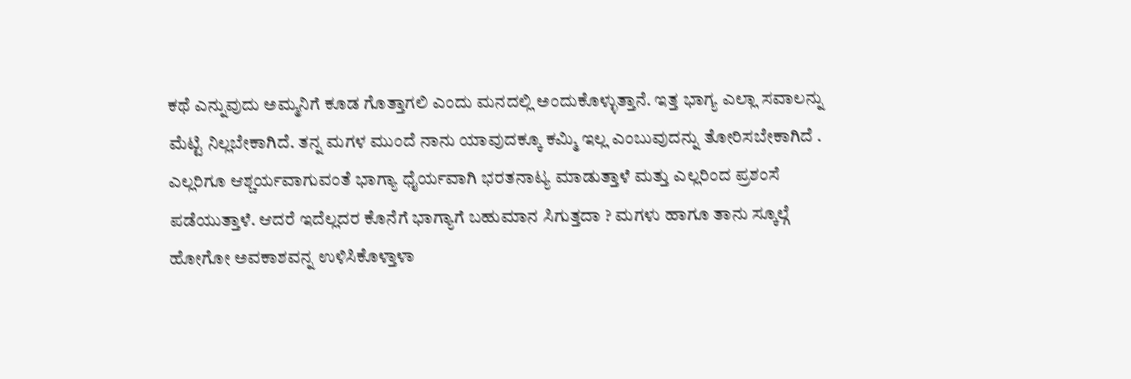ಕಥೆ ಎನ್ನುವುದು ಅಮ್ಮನಿಗೆ ಕೂಡ ಗೊತ್ತಾಗಲಿ ಎಂದು ಮನದಲ್ಲಿ ಅಂದುಕೊಳ್ಳುತ್ತಾನೆ. ಇತ್ತ ಭಾಗ್ಯ ಎಲ್ಲಾ ಸವಾಲನ್ನು ಮೆಟ್ಟಿ ನಿಲ್ಲಬೇಕಾಗಿದೆ. ತನ್ನ ಮಗಳ ಮುಂದೆ ನಾನು ಯಾವುದಕ್ಕೂ ಕಮ್ಮಿ ಇಲ್ಲ ಎಂಬುವುದನ್ನು ತೋರಿಸಬೇಕಾಗಿದೆ . ಎಲ್ಲರಿಗೂ ಆಶ್ಚರ್ಯವಾಗುವಂತೆ ಭಾಗ್ಯಾ ಧೈರ್ಯವಾಗಿ ಭರತನಾಟ್ಯ ಮಾಡುತ್ತಾಳೆ ಮತ್ತು ಎಲ್ಲರಿಂದ ಪ್ರಶಂಸೆ ಪಡೆಯುತ್ತಾಳೆ. ಆದರೆ ಇದೆಲ್ಲದರ ಕೊನೆಗೆ ಭಾಗ್ಯಾಗೆ ಬಹುಮಾನ ಸಿಗುತ್ತದಾ ? ಮಗಳು ಹಾಗೂ ತಾನು ಸ್ಕೂಲ್ಗೆ ಹೋಗೋ ಅವಕಾಶವನ್ನ ಉಳಿಸಿಕೊಳ್ತಾಳಾ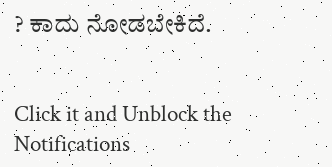? ಕಾದು ನೋಡಬೇಕಿದೆ.


Click it and Unblock the Notifications